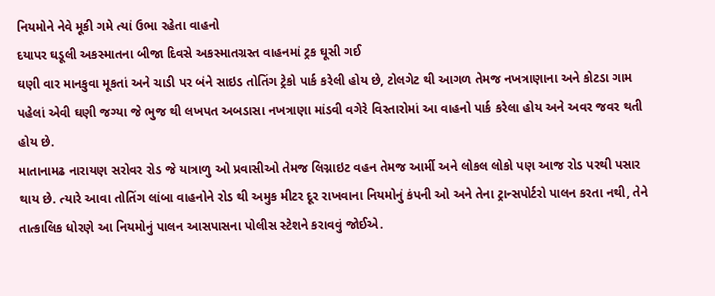નિયમોને નેવે મૂકી ગમે ત્યાં ઉભા રહેતા વાહનો
દયાપર ઘડૂલી અકસ્માતના બીજા દિવસે અકસ્માતગ્રસ્ત વાહનમાં ટ્રક ઘૂસી ગઈ
ઘણી વાર માનકુવા મૂકતાં અને ચાડી પર બંને સાઇડ તોતિંગ ટ્રેકો પાર્ક કરેલી હોય છે, ટોલગેટ થી આગળ તેમજ નખત્રાણાના અને કોટડા ગામ પહેલાં એવી ઘણી જગ્યા જે ભુજ થી લખપત અબડાસા નખત્રાણા માંડવી વગેરે વિસ્તારોમાં આ વાહનો પાર્ક કરેલા હોય અને અવર જવર થતી હોય છે.
માતાનામઢ નારાયણ સરોવર રોડ જે યાત્રાળુ ઓ પ્રવાસીઓ તેમજ લિગ્નાઇટ વહન તેમજ આર્મી અને લોકલ લોકો પણ આજ રોડ પરથી પસાર થાય છે. ત્યારે આવા તોતિંગ લાંબા વાહનોને રોડ થી અમુક મીટર દૂર રાખવાના નિયમોનું કંપની ઓ અને તેના ટ્રાન્સપોર્ટરો પાલન કરતા નથી, તેને તાત્કાલિક ધોરણે આ નિયમોનું પાલન આસપાસના પોલીસ સ્ટેશને કરાવવું જોઈએ.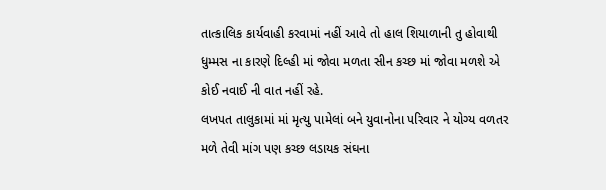તાત્કાલિક કાર્યવાહી કરવામાં નહીં આવે તો હાલ શિયાળાની તુ હોવાથી ધુમ્મસ ના કારણે દિલ્હી માં જોવા મળતા સીન કચ્છ માં જોવા મળશે એ કોઈ નવાઈ ની વાત નહીં રહે.
લખપત તાલુકામાં માં મૃત્યુ પામેલાં બને યુવાનોના પરિવાર ને યોગ્ય વળતર મળે તેવી માંગ પણ કચ્છ લડાયક સંઘના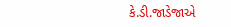કે.ડી.જાડેજાએ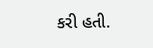કરી હતી.